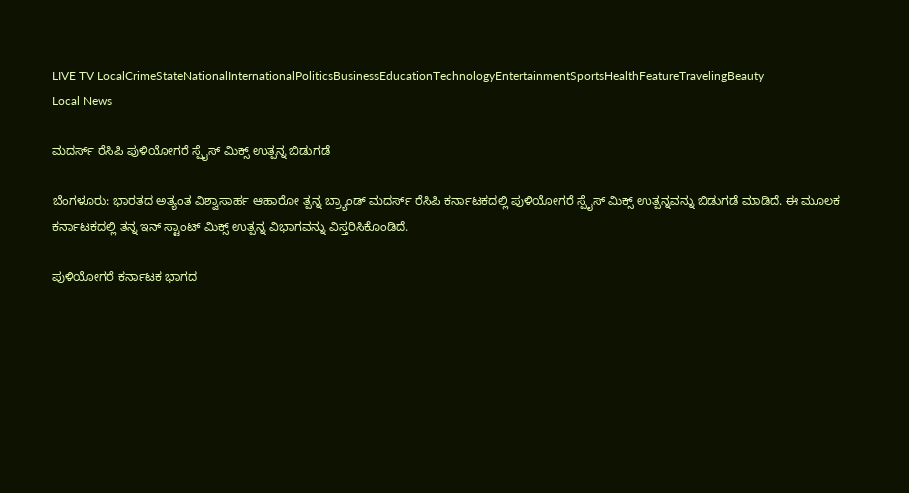LIVE TV LocalCrimeStateNationalInternationalPoliticsBusinessEducationTechnologyEntertainmentSportsHealthFeatureTravelingBeauty
Local News

ಮದರ್ಸ್ ರೆಸಿಪಿ ಪುಳಿಯೋಗರೆ ಸ್ಪೈಸ್ ಮಿಕ್ಸ್ ಉತ್ಪನ್ನ ಬಿಡುಗಡೆ

ಬೆಂಗಳೂರು: ಭಾರತದ ಅತ್ಯಂತ ವಿಶ್ವಾಸಾರ್ಹ ಆಹಾರೋ ತ್ಪನ್ನ ಬ್ರ್ಯಾಂಡ್ ಮದರ್ಸ್ ರೆಸಿಪಿ ಕರ್ನಾಟಕದಲ್ಲಿ ಪುಳಿಯೋಗರೆ ಸ್ಪೈಸ್ ಮಿಕ್ಸ್ ಉತ್ಪನ್ನವನ್ನು ಬಿಡುಗಡೆ ಮಾಡಿದೆ. ಈ ಮೂಲಕ ಕರ್ನಾಟಕದಲ್ಲಿ ತನ್ನ ಇನ್ ಸ್ಟಾಂಟ್ ಮಿಕ್ಸ್ ಉತ್ಪನ್ನ ವಿಭಾಗವನ್ನು ವಿಸ್ತರಿಸಿಕೊಂಡಿದೆ.

ಪುಳಿಯೋಗರೆ ಕರ್ನಾಟಕ ಭಾಗದ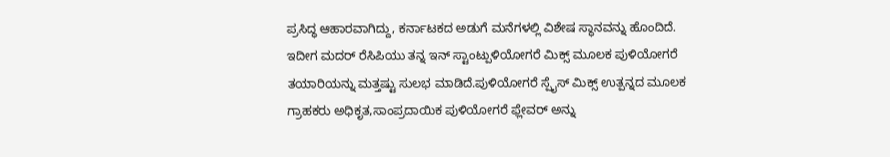ಪ್ರಸಿದ್ಧ ಆಹಾರವಾಗಿದ್ದು, ಕರ್ನಾಟಕದ ಅಡುಗೆ ಮನೆಗಳಲ್ಲಿ ವಿಶೇಷ ಸ್ಥಾನವನ್ನು ಹೊಂದಿದೆ. ಇದೀಗ ಮದರ್ ರೆಸಿಪಿಯು ತನ್ನ ಇನ್ ಸ್ಟಾಂಟ್ಪುಳಿಯೋಗರೆ ಮಿಕ್ಸ್ ಮೂಲಕ ಪುಳಿಯೋಗರೆ ತಯಾರಿಯನ್ನು ಮತ್ತಷ್ಟು ಸುಲಭ ಮಾಡಿದೆ.ಪುಳಿಯೋಗರೆ ಸ್ಪೈಸ್ ಮಿಕ್ಸ್ ಉತ್ಪನ್ನದ ಮೂಲಕ ಗ್ರಾಹಕರು ಅಧಿಕೃತ,ಸಾಂಪ್ರದಾಯಿಕ ಪುಳಿಯೋಗರೆ ಫ್ಲೇವರ್ ಅನ್ನು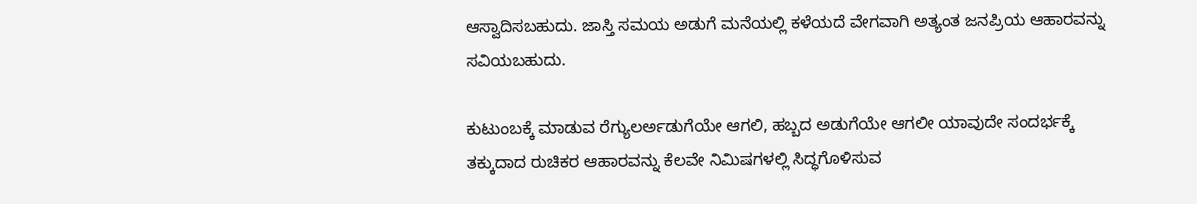ಆಸ್ವಾದಿಸಬಹುದು. ಜಾಸ್ತಿ ಸಮಯ ಅಡುಗೆ ಮನೆಯಲ್ಲಿ ಕಳೆಯದೆ ವೇಗವಾಗಿ ಅತ್ಯಂತ ಜನಪ್ರಿಯ ಆಹಾರವನ್ನು ಸವಿಯಬಹುದು.

ಕುಟುಂಬಕ್ಕೆ ಮಾಡುವ ರೆಗ್ಯುಲರ್ಅಡುಗೆಯೇ ಆಗಲಿ, ಹಬ್ಬದ ಅಡುಗೆಯೇ ಆಗಲೀ ಯಾವುದೇ ಸಂದರ್ಭಕ್ಕೆ ತಕ್ಕುದಾದ ರುಚಿಕರ ಆಹಾರವನ್ನು ಕೆಲವೇ ನಿಮಿಷಗಳಲ್ಲಿ ಸಿದ್ಧಗೊಳಿಸುವ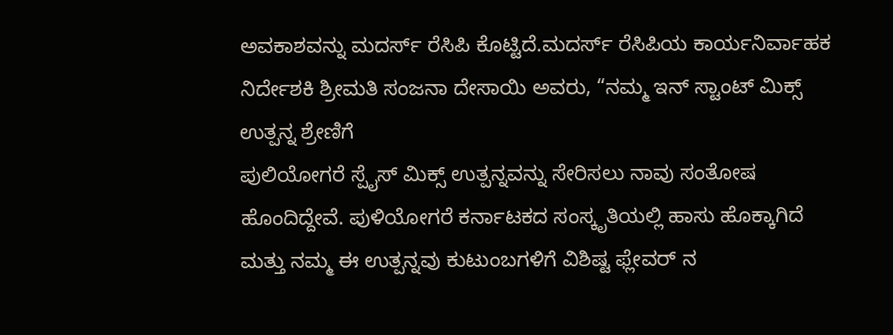ಅವಕಾಶವನ್ನು ಮದರ್ಸ್ ರೆಸಿಪಿ ಕೊಟ್ಟಿದೆ.ಮದರ್ಸ್ ರೆಸಿಪಿಯ ಕಾರ್ಯನಿರ್ವಾಹಕ ನಿರ್ದೇಶಕಿ ಶ್ರೀಮತಿ ಸಂಜನಾ ದೇಸಾಯಿ ಅವರು, “ನಮ್ಮ ಇನ್ ಸ್ಟಾಂಟ್ ಮಿಕ್ಸ್ ಉತ್ಪನ್ನ ಶ್ರೇಣಿಗೆ
ಪುಲಿಯೋಗರೆ ಸ್ಪೈಸ್ ಮಿಕ್ಸ್ ಉತ್ಪನ್ನವನ್ನು ಸೇರಿಸಲು ನಾವು ಸಂತೋಷ ಹೊಂದಿದ್ದೇವೆ. ಪುಳಿಯೋಗರೆ ಕರ್ನಾಟಕದ ಸಂಸ್ಕೃತಿಯಲ್ಲಿ ಹಾಸು ಹೊಕ್ಕಾಗಿದೆ ಮತ್ತು ನಮ್ಮ ಈ ಉತ್ಪನ್ನವು ಕುಟುಂಬಗಳಿಗೆ ವಿಶಿಷ್ಟ ಫ್ಲೇವರ್ ನ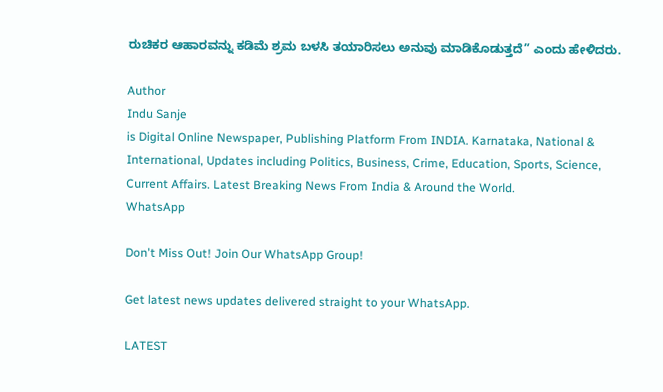ರುಚಿಕರ ಆಹಾರವನ್ನು ಕಡಿಮೆ ಶ್ರಮ ಬಳಸಿ ತಯಾರಿಸಲು ಅನುವು ಮಾಡಿಕೊಡುತ್ತದೆ” ಎಂದು ಹೇಳಿದರು.

Author
Indu Sanje
is Digital Online Newspaper, Publishing Platform From INDIA. Karnataka, National & International, Updates including Politics, Business, Crime, Education, Sports, Science, Current Affairs. Latest Breaking News From India & Around the World.
WhatsApp

Don't Miss Out! Join Our WhatsApp Group!

Get latest news updates delivered straight to your WhatsApp.

LATEST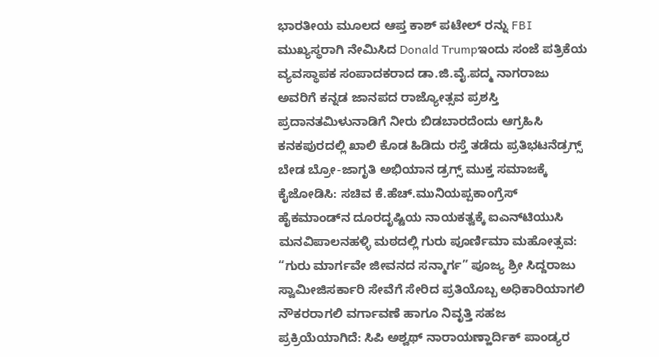ಭಾರತೀಯ ಮೂಲದ ಆಪ್ತ ಕಾಶ್ ಪಟೇಲ್ ರನ್ನು FBI ಮುಖ್ಯಸ್ಥರಾಗಿ ನೇಮಿಸಿದ Donald Trumpಇಂದು ಸಂಜೆ ಪತ್ರಿಕೆಯ ವ್ಯವಸ್ಥಾಪಕ ಸಂಪಾದಕರಾದ ಡಾ.ಜಿ.ವೈ.ಪದ್ಮ ನಾಗರಾಜು ಅವರಿಗೆ ಕನ್ನಡ ಜಾನಪದ ರಾಜ್ಯೋತ್ಸವ ಪ್ರಶಸ್ತಿ ಪ್ರದಾನತಮಿಳುನಾಡಿಗೆ ನೀರು ಬಿಡಬಾರದೆಂದು ಆಗ್ರಹಿಸಿ ಕನಕಪುರದಲ್ಲಿ ಖಾಲಿ ಕೊಡ ಹಿಡಿದು ರಸ್ತೆ ತಡೆದು ಪ್ರತಿಭಟನೆಡ್ರಗ್ಸ್ ಬೇಡ ಬ್ರೋ-ಜಾಗೃತಿ ಅಭಿಯಾನ ಡ್ರಗ್ಸ್ ಮುಕ್ತ ಸಮಾಜಕ್ಕೆ ಕೈಜೋಡಿಸಿ: ಸಚಿವ ಕೆ.ಹೆಚ್.ಮುನಿಯಪ್ಪಕಾಂಗ್ರೆಸ್ ಹೈಕಮಾಂಡ್‌ನ ದೂರದೃಷ್ಟಿಯ ನಾಯಕತ್ವಕ್ಕೆ ಐಎನ್‌ಟಿಯುಸಿ ಮನವಿಪಾಲನಹಳ್ಳಿ ಮಠದಲ್ಲಿ ಗುರು ಪೂರ್ಣಿಮಾ ಮಹೋತ್ಸವ: “ಗುರು ಮಾರ್ಗವೇ ಜೀವನದ ಸನ್ಮಾರ್ಗ” ಪೂಜ್ಯ ಶ್ರೀ ಸಿದ್ದರಾಜು ಸ್ವಾಮೀಜಿಸರ್ಕಾರಿ ಸೇವೆಗೆ ಸೇರಿದ ಪ್ರತಿಯೊಬ್ಬ ಅಧಿಕಾರಿಯಾಗಲಿ ನೌಕರರಾಗಲಿ ವರ್ಗಾವಣೆ ಹಾಗೂ ನಿವೃತ್ತಿ ಸಹಜ ಪ್ರಕ್ರಿಯೆಯಾಗಿದೆ: ಸಿಪಿ ಅಶ್ವಥ್ ನಾರಾಯಣ್ಹಾರ್ದಿಕ್ ಪಾಂಡ್ಯರ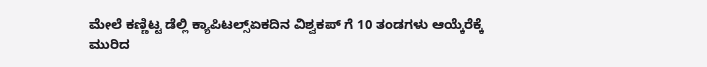ಮೇಲೆ ಕಣ್ಣಿಟ್ಟ ಡೆಲ್ಲಿ ಕ್ಯಾಪಿಟಲ್ಸ್ಏಕದಿನ ವಿಶ್ವಕಪ್ ಗೆ 10 ತಂಡಗಳು ಆಯ್ಕೆರೆಕ್ಕೆ ಮುರಿದ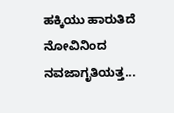ಹಕ್ಕಿಯು ಹಾರುತಿದೆ ನೋವಿನಿಂದ ನವಜಾಗೃತಿಯತ್ತ...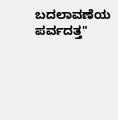ಬದಲಾವಣೆಯ ಪರ್ವದತ್ತ"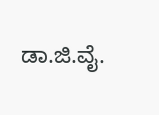ಡಾ.ಜಿ.ವೈ.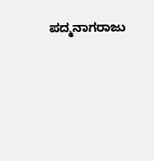ಪದ್ಮನಾಗರಾಜು